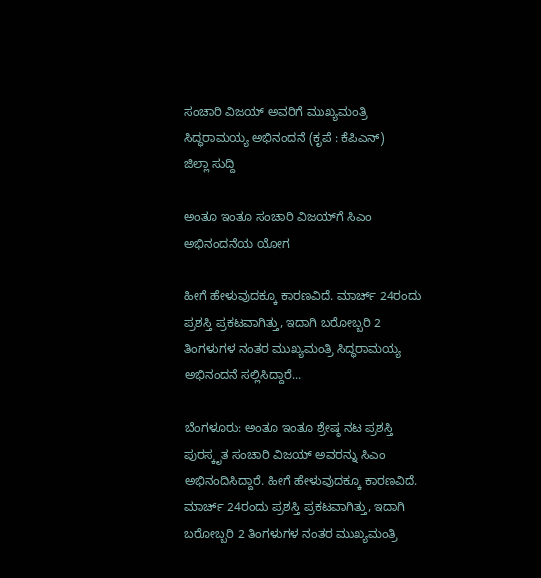ಸಂಚಾರಿ ವಿಜಯ್ ಅವರಿಗೆ ಮುಖ್ಯಮಂತ್ರಿ ಸಿದ್ಧರಾಮಯ್ಯ ಅಭಿನಂದನೆ (ಕೃಪೆ : ಕೆಪಿಎನ್)
ಜಿಲ್ಲಾ ಸುದ್ದಿ

ಅಂತೂ ಇಂತೂ ಸಂಚಾರಿ ವಿಜಯ್‌ಗೆ ಸಿಎಂ ಅಭಿನಂದನೆಯ ಯೋಗ

ಹೀಗೆ ಹೇಳುವುದಕ್ಕೂ ಕಾರಣವಿದೆ. ಮಾರ್ಚ್ 24ರಂದು ಪ್ರಶಸ್ತಿ ಪ್ರಕಟವಾಗಿತ್ತು, ಇದಾಗಿ ಬರೋಬ್ಬರಿ 2 ತಿಂಗಳುಗಳ ನಂತರ ಮುಖ್ಯಮಂತ್ರಿ ಸಿದ್ಧರಾಮಯ್ಯ ಅಭಿನಂದನೆ ಸಲ್ಲಿಸಿದ್ದಾರೆ...

ಬೆಂಗಳೂರು: ಅಂತೂ ಇಂತೂ ಶ್ರೇಷ್ಠ ನಟ ಪ್ರಶಸ್ತಿ ಪುರಸ್ಕೃತ ಸಂಚಾರಿ ವಿಜಯ್ ಅವರನ್ನು ಸಿಎಂ ಅಭಿನಂದಿಸಿದ್ದಾರೆ. ಹೀಗೆ ಹೇಳುವುದಕ್ಕೂ ಕಾರಣವಿದೆ. ಮಾರ್ಚ್ 24ರಂದು ಪ್ರಶಸ್ತಿ ಪ್ರಕಟವಾಗಿತ್ತು, ಇದಾಗಿ ಬರೋಬ್ಬರಿ 2 ತಿಂಗಳುಗಳ ನಂತರ ಮುಖ್ಯಮಂತ್ರಿ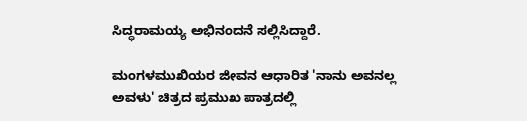ಸಿದ್ಧರಾಮಯ್ಯ ಅಭಿನಂದನೆ ಸಲ್ಲಿಸಿದ್ದಾರೆ.

ಮಂಗಳಮುಖಿಯರ ಜೀವನ ಆಧಾರಿತ 'ನಾನು ಅವನಲ್ಲ ಅವಳು' ಚಿತ್ರದ ಪ್ರಮುಖ ಪಾತ್ರದಲ್ಲಿ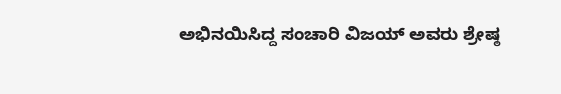ಅಭಿನಯಿಸಿದ್ದ ಸಂಚಾರಿ ವಿಜಯ್ ಅವರು ಶ್ರೇಷ್ಠ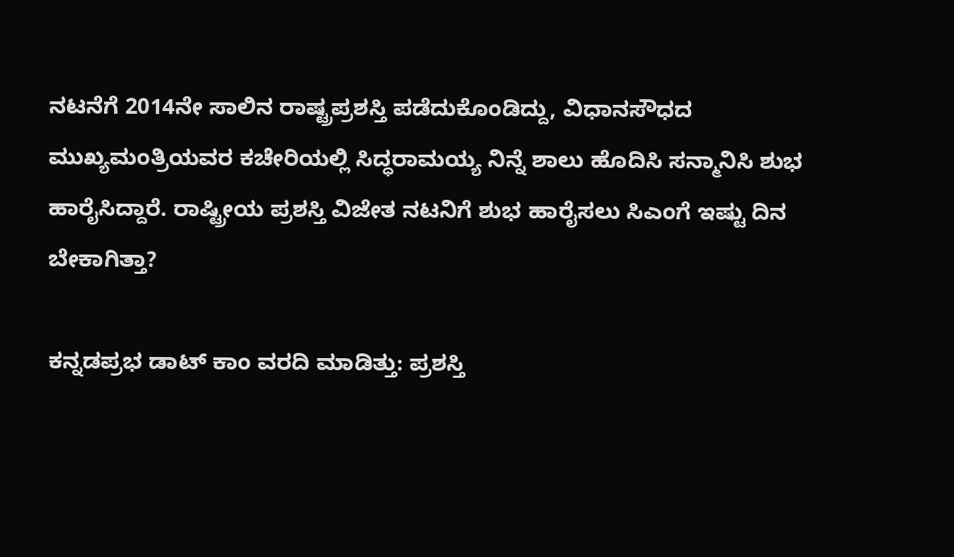ನಟನೆಗೆ 2014ನೇ ಸಾಲಿನ ರಾಷ್ಟ್ರಪ್ರಶಸ್ತಿ ಪಡೆದುಕೊಂಡಿದ್ದು, ವಿಧಾನಸೌಧದ ಮುಖ್ಯಮಂತ್ರಿಯವರ ಕಚೇರಿಯಲ್ಲಿ ಸಿದ್ಧರಾಮಯ್ಯ ನಿನ್ನೆ ಶಾಲು ಹೊದಿಸಿ ಸನ್ಮಾನಿಸಿ ಶುಭ ಹಾರೈಸಿದ್ದಾರೆ. ರಾಷ್ಟ್ರೀಯ ಪ್ರಶಸ್ತಿ ವಿಜೇತ ನಟನಿಗೆ ಶುಭ ಹಾರೈಸಲು ಸಿಎಂಗೆ ಇಷ್ಟು ದಿನ ಬೇಕಾಗಿತ್ತಾ?

ಕನ್ನಡಪ್ರಭ ಡಾಟ್ ಕಾಂ ವರದಿ ಮಾಡಿತ್ತು: ಪ್ರಶಸ್ತಿ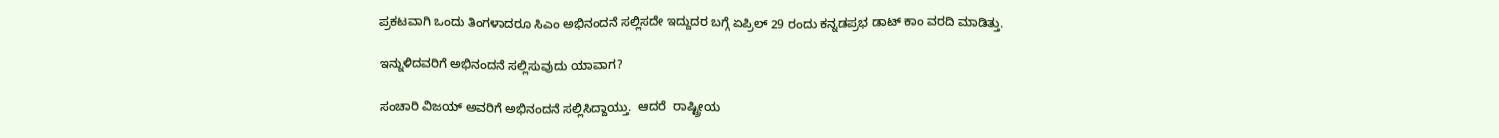ಪ್ರಕಟವಾಗಿ ಒಂದು ತಿಂಗಳಾದರೂ ಸಿಎಂ ಅಭಿನಂದನೆ ಸಲ್ಲಿಸದೇ ಇದ್ದುದರ ಬಗ್ಗೆ ಏಪ್ರಿಲ್ 29 ರಂದು ಕನ್ನಡಪ್ರಭ ಡಾಟ್ ಕಾಂ ವರದಿ ಮಾಡಿತ್ತು.

ಇನ್ನುಳಿದವರಿಗೆ ಅಭಿನಂದನೆ ಸಲ್ಲಿಸುವುದು ಯಾವಾಗ?

ಸಂಚಾರಿ ವಿಜಯ್ ಅವರಿಗೆ ಅಭಿನಂದನೆ ಸಲ್ಲಿಸಿದ್ದಾಯ್ತು.  ಆದರೆ  ರಾಷ್ಟ್ರೀಯ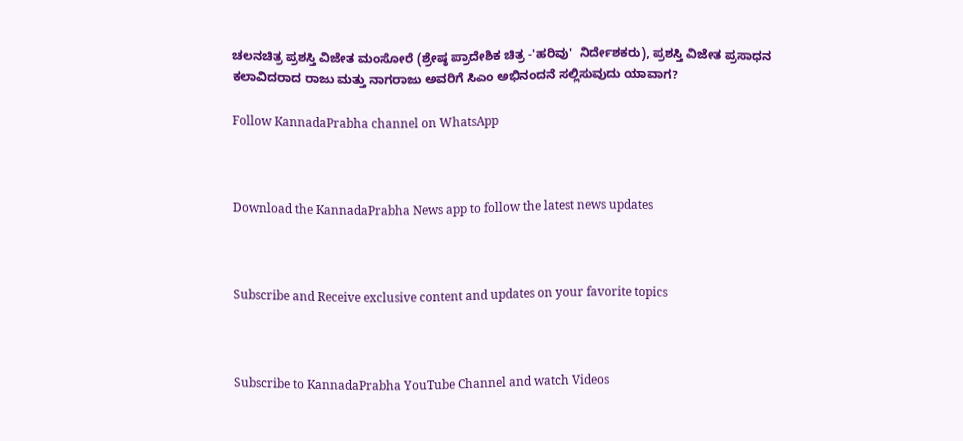ಚಲನಚಿತ್ರ ಪ್ರಶಸ್ತಿ ವಿಜೇತ ಮಂಸೋರೆ (ಶ್ರೇಷ್ಠ ಪ್ರಾದೇಶಿಕ ಚಿತ್ರ -'ಹರಿವು'  ನಿರ್ದೇಶಕರು), ಪ್ರಶಸ್ತಿ ವಿಜೇತ ಪ್ರಸಾಧನ ಕಲಾವಿದರಾದ ರಾಜು ಮತ್ತು ನಾಗರಾಜು ಅವರಿಗೆ ಸಿಎಂ ಅಭಿನಂದನೆ ಸಲ್ಲಿಸುವುದು ಯಾವಾಗ?

Follow KannadaPrabha channel on WhatsApp



Download the KannadaPrabha News app to follow the latest news updates



Subscribe and Receive exclusive content and updates on your favorite topics



Subscribe to KannadaPrabha YouTube Channel and watch Videos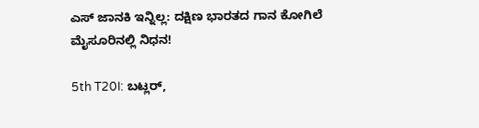ಎಸ್ ಜಾನಕಿ ಇನ್ನಿಲ್ಲ: ದಕ್ಷಿಣ ಭಾರತದ ಗಾನ ಕೋಗಿಲೆ ಮೈಸೂರಿನಲ್ಲಿ ನಿಧನ!

5th T20I: ಬಟ್ಲರ್,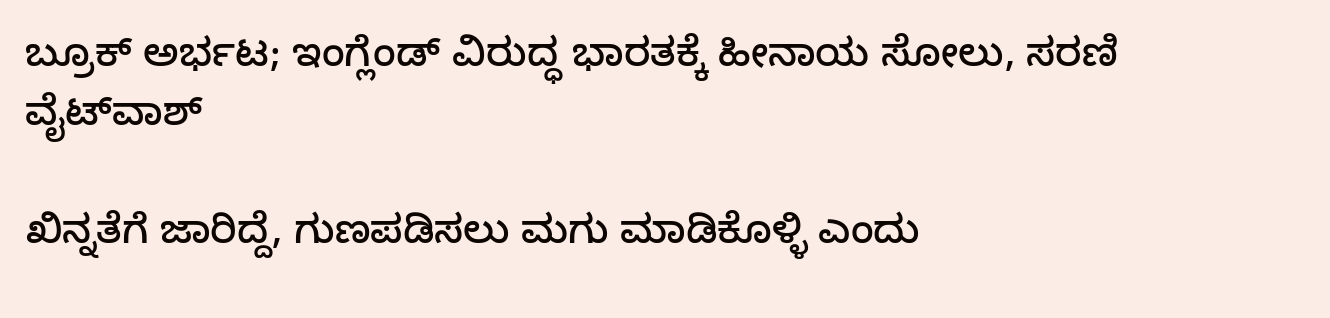ಬ್ರೂಕ್ ಅರ್ಭಟ; ಇಂಗ್ಲೆಂಡ್ ವಿರುದ್ಧ ಭಾರತಕ್ಕೆ ಹೀನಾಯ ಸೋಲು, ಸರಣಿ ವೈಟ್‌ವಾಶ್

ಖಿನ್ನತೆಗೆ ಜಾರಿದ್ದೆ, ಗುಣಪಡಿಸಲು ಮಗು ಮಾಡಿಕೊಳ್ಳಿ ಎಂದು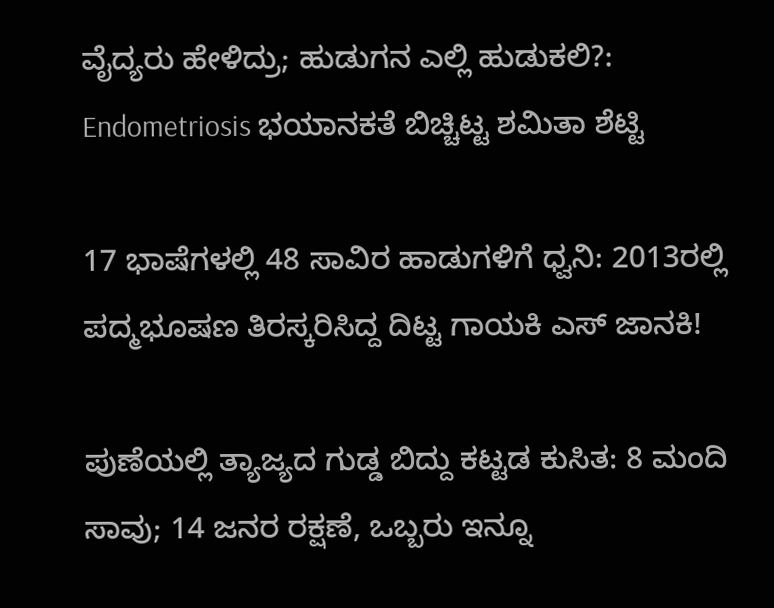ವೈದ್ಯರು ಹೇಳಿದ್ರು; ಹುಡುಗನ ಎಲ್ಲಿ ಹುಡುಕಲಿ?: Endometriosis ಭಯಾನಕತೆ ಬಿಚ್ಚಿಟ್ಟ ಶಮಿತಾ ಶೆಟ್ಟಿ

17 ಭಾಷೆಗಳಲ್ಲಿ 48 ಸಾವಿರ ಹಾಡುಗಳಿಗೆ ಧ್ವನಿ: 2013ರಲ್ಲಿ ಪದ್ಮಭೂಷಣ ತಿರಸ್ಕರಿಸಿದ್ದ ದಿಟ್ಟ ಗಾಯಕಿ ಎಸ್ ಜಾನಕಿ!

ಪುಣೆಯಲ್ಲಿ ತ್ಯಾಜ್ಯದ ಗುಡ್ಡ ಬಿದ್ದು ಕಟ್ಟಡ ಕುಸಿತ: 8 ಮಂದಿ ಸಾವು; 14 ಜನರ ರಕ್ಷಣೆ, ಒಬ್ಬರು ಇನ್ನೂ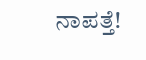ನಾಪತ್ತೆ!